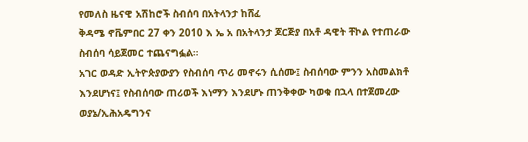የመለስ ዜናዊ አሽከሮች ስብሰባ በአትላንታ ከሸፈ
ቅዳሜ ኖቬምበር 27 ቀን 2010 እ ኤ አ በአትላንታ ጆርጅያ በአቶ ዳዊት ቸኮል የተጠራው ስብሰባ ሳይጀመር ተጨናግፏል።
አገር ወዳድ ኢትዮጵያውያን የስብሰባ ጥሪ መኖሩን ሲሰሙ፤ ስብሰባው ምንን አስመልክቶ እንደሆነና፤ የስብሰባው ጠሪወች እነማን እንደሆኑ ጠንቅቀው ካወቁ በኋላ በተጀመረው ወያኔ/ኢሕአዴግንና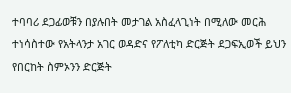ተባባሪ ደጋፊወቹን በያሉበት መታገል አስፈላጊነት በሚለው መርሕ ተነሳስተው የአትላንታ አገር ወዳድና የፖለቲካ ድርጅት ደጋፍኢወች ይህን የበርከት ስምኦንን ድርጅት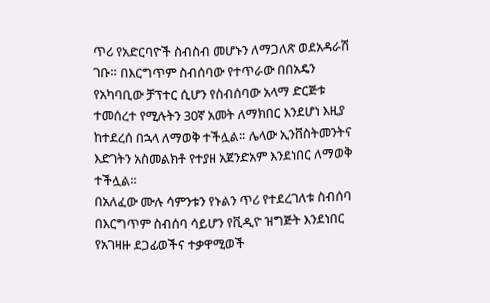ጥሪ የአድርባዮች ስብስብ መሆኑን ለማጋለጽ ወደአዳራሽ ገቡ። በእርግጥም ስብሰባው የተጥራው በበአዴን የአካባቢው ቻፕተር ሲሆን የስብሰባው አላማ ድርጅቱ ተመሰረተ የሚሉትን 30ኛ አመት ለማክበር እንደሆነ እዚያ ከተደረሰ በኋላ ለማወቅ ተችሏል። ሌላው ኢንቨስትመንትና እድገትን አስመልክቶ የተያዘ አጀንድአም እንደነበር ለማወቅ ተችሏል።
በአለፈው ሙሉ ሳምንቱን የኑልን ጥሪ የተደረገለቱ ስብሰባ በእርግጥም ስብሰባ ሳይሆን የቪዲዮ ዝግጅት እንደነበር የአገዛዙ ደጋፊወችና ተቃዋሚወች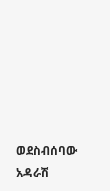ወደስብሰባው አዳራሽ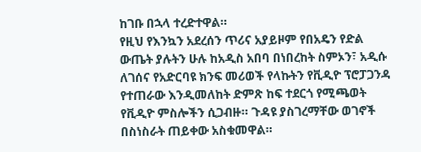ከገቡ በኋላ ተረድተዋል።
የዚህ የእንኳን አደረሰን ጥሪና አያይዞም የበአዴን የድል ውጤት ያሉትን ሁሉ ከአዲስ አበባ በነበረከት ስምኦን፣ አዲሱ ለገሰና የአድርባዩ ክንፍ መሪወች የላኩትን የቪዲዮ ፕሮፓጋንዳ የተጠራው እንዲመለከት ድምጽ ከፍ ተደርጎ የሚጫወት የቪዲዮ ምስሎችን ሲጋብዙ። ጉዳዩ ያስገረማቸው ወገኖች በስነስራት ጠይቀው አስቁመዋል።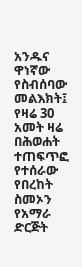አንዱና ዋነኛው የስብሰባው መልእክት፤ የዛሬ 30 አመት ዛሬ በሕወሐት ተጠፍጥፎ የተሰራው የበረከት ስመኦን የአማራ ድርጅት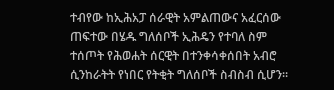ተብየው ከኢሕአፓ ሰራዊት አምልጠውና አፈርሰው ጠፍተው በሄዱ ግለሰቦች ኢሕዴን የተባለ ስም ተሰጦት የሕወሐት ሰርዊት በተንቀሳቀሰበት አብሮ ሲንከራትት የነበር የትቂት ግለሰቦች ስብስብ ሲሆን።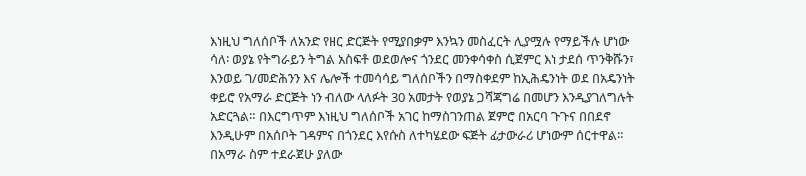እነዚህ ግለሰቦች ለአንድ የዘር ድርጅት የሚያበቃም እንኳን መስፈርት ሊያሟሉ የማይችሉ ሆነው ሳለ፡ ወያኔ የትግራይን ትግል አስፍቶ ወደወሎና ጎንደር መንቀሳቀስ ሲጀምር እነ ታደሰ ጥንቅሹን፣ እንወይ ገ/መድሕንን እና ሌሎች ተመሳሳይ ግለሰቦችን በማስቀደም ከኢሕዴንነት ወደ በአዴንነት ቀይሮ የአማራ ድርጅት ነን ብለው ላለፉት 30 አመታት የወያኔ ጋሻጃግሬ በመሆን እንዲያገለግሉት አድርጓል። በእርግጥም እነዚህ ግለሰቦች አገር ከማስገንጠል ጀምሮ በአርባ ጉጉና በበደኖ እንዲሁም በአሰቦት ገዳምና በጎንደር እየሱስ ለተካሄደው ፍጅት ፊታውራሪ ሆነውም ሰርተዋል። በአማራ ስም ተደራጀሁ ያለው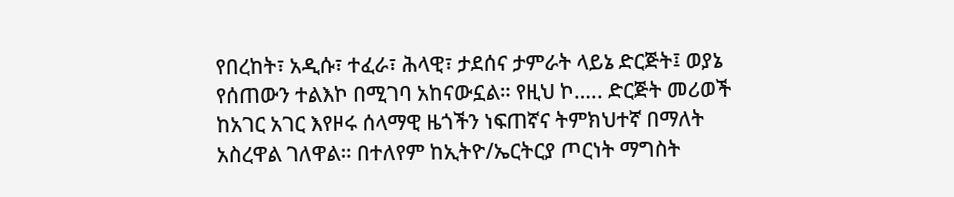የበረከት፣ አዲሱ፣ ተፈራ፣ ሕላዊ፣ ታደሰና ታምራት ላይኔ ድርጅት፤ ወያኔ የሰጠውን ተልእኮ በሚገባ አከናውኗል። የዚህ ኮ….. ድርጅት መሪወች ከአገር አገር እየዞሩ ሰላማዊ ዜጎችን ነፍጠኛና ትምክህተኛ በማለት አስረዋል ገለዋል። በተለየም ከኢትዮ/ኤርትርያ ጦርነት ማግስት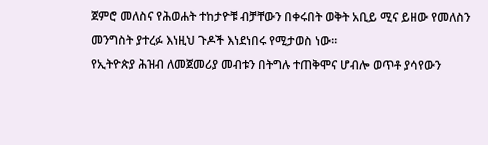ጀምሮ መለስና የሕወሐት ተከታዮቹ ብቻቸውን በቀሩበት ወቅት አቢይ ሚና ይዘው የመለስን መንግስት ያተረፉ እነዚህ ጉዶች እነደነበሩ የሚታወስ ነው።
የኢትዮጵያ ሕዝብ ለመጀመሪያ መብቱን በትግሉ ተጠቅሞና ሆብሎ ወጥቶ ያሳየውን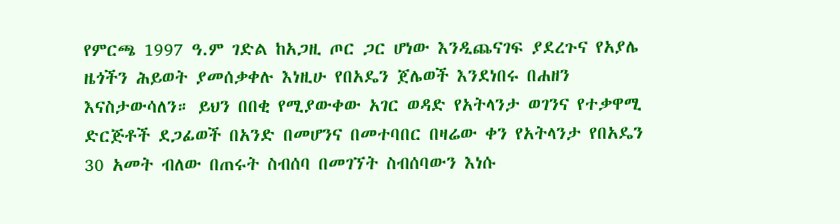የምርጫ 1997 ዓ.ም ገድል ከአጋዚ ጦር ጋር ሆነው እንዲጨናገፍ ያደረጉና የአያሌ ዜጎችን ሕይወት ያመሰቃቀሉ እነዚሁ የበአዴን ጀሌወች እንደነበሩ በሐዘን እናስታውሳለን። ይህን በበቂ የሚያውቀው አገር ወዳድ የአትላንታ ወገንና የተቃዋሚ ድርጅቶች ደጋፊወች በአንድ በመሆንና በመተባበር በዛሬው ቀን የአትላንታ የበአዴን 30 አመት ብለው በጠሩት ስብሰባ በመገኘት ስብሰባውን እነሱ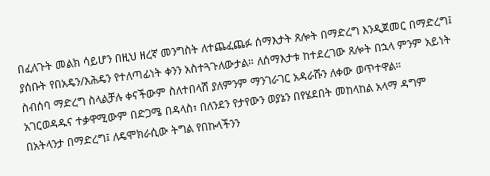በፈለጉት መልክ ሳይሆን በዚህ ዘረኛ መንግስት ለተጨፈጨፉ ሰማእታት ጸሎት በማድረግ እንዲጀመር በማድረግ፤ ያሰቡት የበአዴን/እሕዴን የተለጣፊነት ቀንን አስተጓጉለውታል። ለሰማእታቱ ከተደረገው ጸሎት በኋላ ምንም አይነት ስብሰባ ማድረግ ስላልቻሉ ቀናችውም ስለተበላሸ ያለምንም ማንገራገር አዳራሹን ለቀው ወጥተዋል።
አገርወዳዱና ተቃዋሚውም በድጋሜ በዳላስ፣ በለንደን የታየውን ወያኔን በየሄደበት መከላከል አላማ ዳግም በአትላንታ በማድረግ፤ ለዴሞክራሲው ትግል የበኩላችንን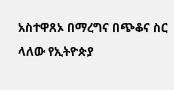አስተዋጸኦ በማረግና በጭቆና ስር ላለው የኢትዮጵያ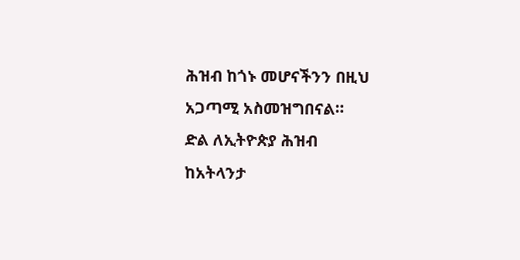ሕዝብ ከጎኑ መሆናችንን በዚህ አጋጣሚ አስመዝግበናል።
ድል ለኢትዮጵያ ሕዝብ
ከአትላንታ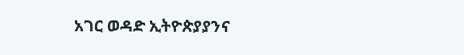አገር ወዳድ ኢትዮጵያያንና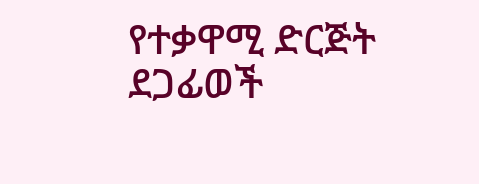የተቃዋሚ ድርጅት ደጋፊወች